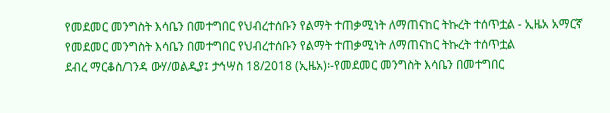የመደመር መንግስት እሳቤን በመተግበር የህብረተሰቡን የልማት ተጠቃሚነት ለማጠናከር ትኩረት ተሰጥቷል - ኢዜአ አማርኛ
የመደመር መንግስት እሳቤን በመተግበር የህብረተሰቡን የልማት ተጠቃሚነት ለማጠናከር ትኩረት ተሰጥቷል
ደብረ ማርቆስ/ገንዳ ውሃ/ወልዲያ፤ ታኅሣስ 18/2018 (ኢዜአ)፡-የመደመር መንግስት እሳቤን በመተግበር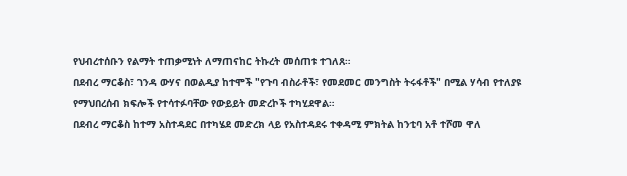የህብረተሰቡን የልማት ተጠቃሚነት ለማጠናከር ትኩረት መሰጠቱ ተገለጸ።
በደብረ ማርቆስ፣ ገንዳ ውሃና በወልዲያ ከተሞች "የጉባ ብስራቶች፣ የመደመር መንግስት ትሩፋቶች" በሚል ሃሳብ የተለያዩ የማህበረሰብ ክፍሎች የተሳተፉባቸው የውይይት መድረኮች ተካሂደዋል።
በደብረ ማርቆስ ከተማ አስተዳደር በተካሄደ መድረክ ላይ የአስተዳደሩ ተቀዳሚ ምክትል ከንቲባ አቶ ተሾመ ዋለ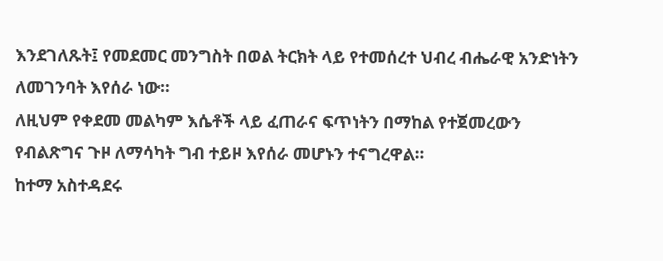እንደገለጹት፤ የመደመር መንግስት በወል ትርክት ላይ የተመሰረተ ህብረ ብሔራዊ አንድነትን ለመገንባት እየሰራ ነው።
ለዚህም የቀደመ መልካም እሴቶች ላይ ፈጠራና ፍጥነትን በማከል የተጀመረውን የብልጽግና ጉዞ ለማሳካት ግብ ተይዞ እየሰራ መሆኑን ተናግረዋል።
ከተማ አስተዳደሩ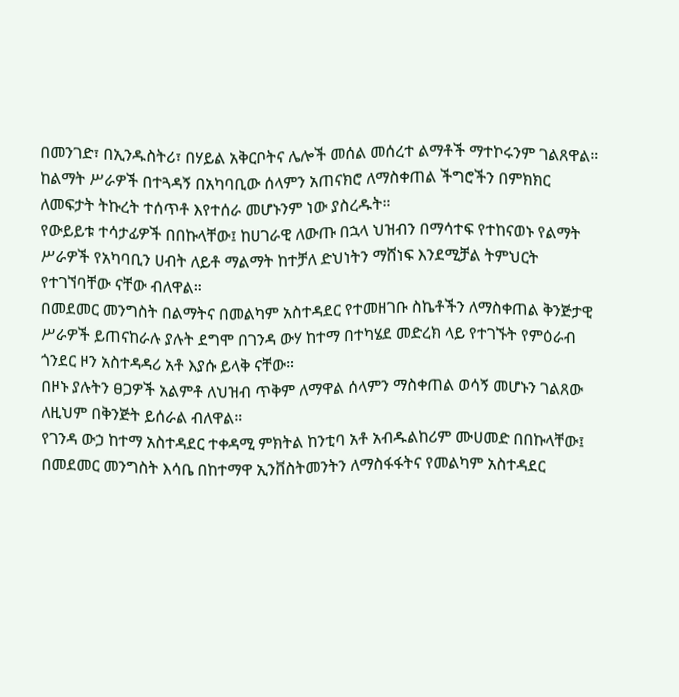በመንገድ፣ በኢንዱስትሪ፣ በሃይል አቅርቦትና ሌሎች መሰል መሰረተ ልማቶች ማተኮሩንም ገልጸዋል።
ከልማት ሥራዎች በተጓዳኝ በአካባቢው ሰላምን አጠናክሮ ለማስቀጠል ችግሮችን በምክክር ለመፍታት ትኩረት ተሰጥቶ እየተሰራ መሆኑንም ነው ያስረዱት።
የውይይቱ ተሳታፊዎች በበኩላቸው፤ ከሀገራዊ ለውጡ በኋላ ህዝብን በማሳተፍ የተከናወኑ የልማት ሥራዎች የአካባቢን ሀብት ለይቶ ማልማት ከተቻለ ድህነትን ማሸነፍ እንደሚቻል ትምህርት የተገኘባቸው ናቸው ብለዋል።
በመደመር መንግስት በልማትና በመልካም አስተዳደር የተመዘገቡ ስኬቶችን ለማስቀጠል ቅንጅታዊ ሥራዎች ይጠናከራሉ ያሉት ደግሞ በገንዳ ውሃ ከተማ በተካሄደ መድረክ ላይ የተገኙት የምዕራብ ጎንደር ዞን አስተዳዳሪ አቶ እያሱ ይላቅ ናቸው።
በዞኑ ያሉትን ፀጋዎች አልምቶ ለህዝብ ጥቅም ለማዋል ሰላምን ማስቀጠል ወሳኝ መሆኑን ገልጸው ለዚህም በቅንጅት ይሰራል ብለዋል።
የገንዳ ውኃ ከተማ አስተዳደር ተቀዳሚ ምክትል ከንቲባ አቶ አብዱልከሪም ሙሀመድ በበኩላቸው፤ በመደመር መንግስት እሳቤ በከተማዋ ኢንቨስትመንትን ለማስፋፋትና የመልካም አስተዳደር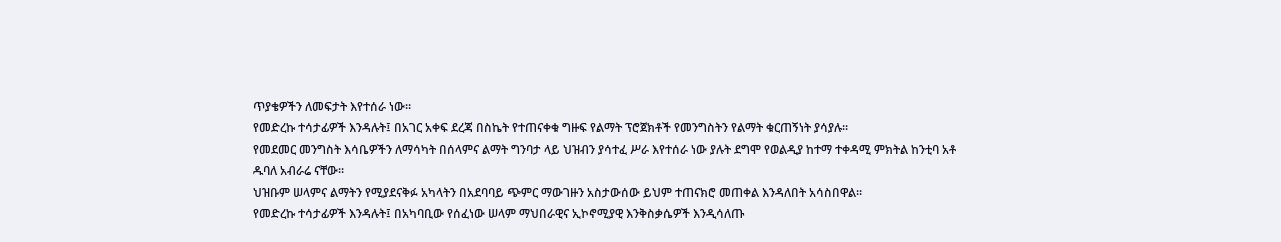ጥያቄዎችን ለመፍታት እየተሰራ ነው።
የመድረኩ ተሳታፊዎች እንዳሉት፤ በአገር አቀፍ ደረጃ በስኬት የተጠናቀቁ ግዙፍ የልማት ፕሮጀክቶች የመንግስትን የልማት ቁርጠኝነት ያሳያሉ።
የመደመር መንግስት እሳቤዎችን ለማሳካት በሰላምና ልማት ግንባታ ላይ ህዝብን ያሳተፈ ሥራ እየተሰራ ነው ያሉት ደግሞ የወልዲያ ከተማ ተቀዳሚ ምክትል ከንቲባ አቶ ዱባለ አብራሬ ናቸው።
ህዝቡም ሠላምና ልማትን የሚያደናቅፉ አካላትን በአደባባይ ጭምር ማውገዙን አስታውሰው ይህም ተጠናክሮ መጠቀል እንዳለበት አሳስበዋል።
የመድረኩ ተሳታፊዎች እንዳሉት፤ በአካባቢው የሰፈነው ሠላም ማህበራዊና ኢኮኖሚያዊ እንቅስቃሴዎች እንዲሳለጡ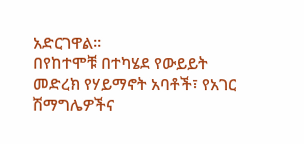አድርገዋል።
በየከተሞቹ በተካሄደ የውይይት መድረክ የሃይማኖት አባቶች፣ የአገር ሽማግሌዎችና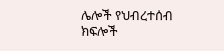ሌሎች የህብረተሰብ ክፍሎች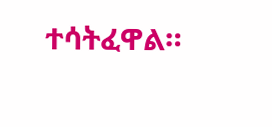ተሳትፈዋል።